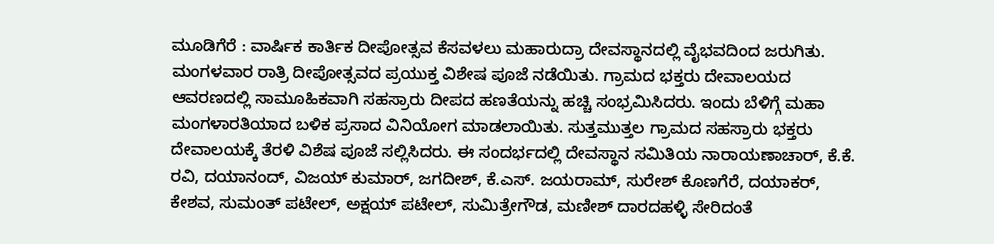ಮೂಡಿಗೆರೆ : ವಾರ್ಷಿಕ ಕಾರ್ತಿಕ ದೀಪೋತ್ಸವ ಕೆಸವಳಲು ಮಹಾರುದ್ರಾ ದೇವಸ್ಥಾನದಲ್ಲಿ ವೈಭವದಿಂದ ಜರುಗಿತು. ಮಂಗಳವಾರ ರಾತ್ರಿ ದೀಪೋತ್ಸವದ ಪ್ರಯುಕ್ತ ವಿಶೇಷ ಪೂಜೆ ನಡೆಯಿತು. ಗ್ರಾಮದ ಭಕ್ತರು ದೇವಾಲಯದ ಆವರಣದಲ್ಲಿ ಸಾಮೂಹಿಕವಾಗಿ ಸಹಸ್ರಾರು ದೀಪದ ಹಣತೆಯನ್ನು ಹಚ್ಚಿ ಸಂಭ್ರಮಿಸಿದರು. ಇಂದು ಬೆಳಿಗ್ಗೆ ಮಹಾ ಮಂಗಳಾರತಿಯಾದ ಬಳಿಕ ಪ್ರಸಾದ ವಿನಿಯೋಗ ಮಾಡಲಾಯಿತು. ಸುತ್ತಮುತ್ತಲ ಗ್ರಾಮದ ಸಹಸ್ರಾರು ಭಕ್ತರು ದೇವಾಲಯಕ್ಕೆ ತೆರಳಿ ವಿಶೆಷ ಪೂಜೆ ಸಲ್ಲಿಸಿದರು. ಈ ಸಂದರ್ಭದಲ್ಲಿ ದೇವಸ್ಥಾನ ಸಮಿತಿಯ ನಾರಾಯಣಾಚಾರ್, ಕೆ.ಕೆ. ರವಿ, ದಯಾನಂದ್, ವಿಜಯ್ ಕುಮಾರ್, ಜಗದೀಶ್, ಕೆ.ಎಸ್. ಜಯರಾಮ್, ಸುರೇಶ್ ಕೊಣಗೆರೆ, ದಯಾಕರ್, ಕೇಶವ, ಸುಮಂತ್ ಪಟೇಲ್, ಅಕ್ಷಯ್ ಪಟೇಲ್, ಸುಮಿತ್ರೇಗೌಡ, ಮಣೀಶ್ ದಾರದಹಳ್ಳಿ ಸೇರಿದಂತೆ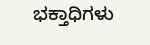ಭಕ್ತಾಧಿಗಳು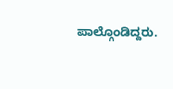ಪಾಲ್ಗೊಂಡಿದ್ದರು.